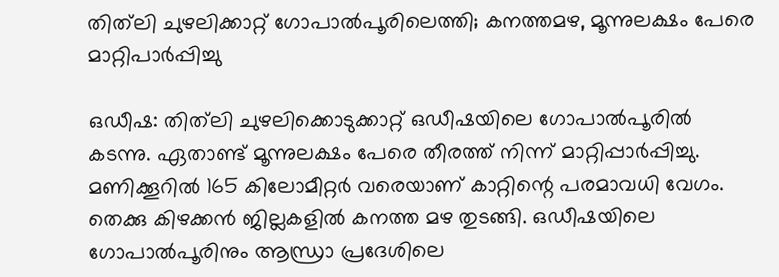തിത്‌ലി ചുഴലിക്കാറ്റ്‌ ഗോപാല്‍പൂരിലെത്തി; കനത്തമഴ, മൂന്നുലക്ഷം പേരെ മാറ്റിപാര്‍പ്പിച്ചു

ഒഡീഷ: തിത്‌ലി ചുഴലിക്കൊടുക്കാറ്റ് ഒഡീഷയിലെ ഗോപാല്‍പൂരില്‍ കടന്നു. ഏതാണ്ട് മൂന്നുലക്ഷം പേരെ തീരത്ത് നിന്ന് മാറ്റിപ്പാര്‍പ്പിച്ചു. മണിക്കൂറില്‍ 165 കിലോമീറ്റര്‍ വരെയാണ് കാറ്റിന്റെ പരമാവധി വേഗം. തെക്കു കിഴക്കന്‍ ജില്ലകളില്‍ കനത്ത മഴ തുടങ്ങി. ഒഡീഷയിലെ ഗോപാല്‍പൂരിനും ആന്ധ്രാ പ്രദേശിലെ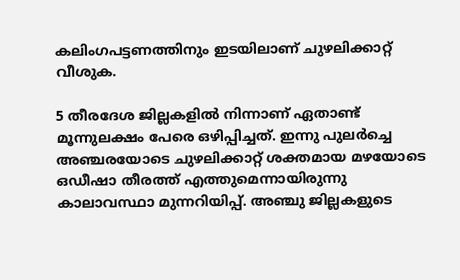കലിംഗപട്ടണത്തിനും ഇടയിലാണ് ചുഴലിക്കാറ്റ് വീശുക.

5 തീരദേശ ജില്ലകളില്‍ നിന്നാണ് ഏതാണ്ട് മൂന്നുലക്ഷം പേരെ ഒഴിപ്പിച്ചത്. ഇന്നു പുലര്‍ച്ചെ അ‍ഞ്ചരയോടെ ചുഴലിക്കാറ്റ് ശക്തമായ മഴയോടെ ഒഡീഷാ തീരത്ത് എത്തുമെന്നായിരുന്നു കാലാവസ്ഥാ മുന്നറിയിപ്പ്. അഞ്ചു ജില്ലകളുടെ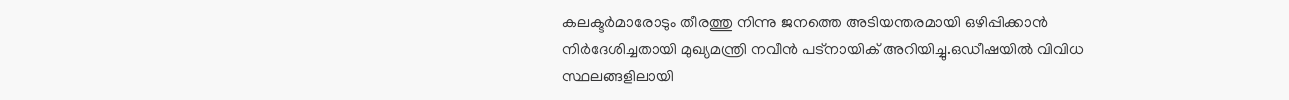കലക്ടര്‍മാരോടും തീരത്തു നിന്നു ജനത്തെ അടിയന്തരമായി ഒഴിപ്പിക്കാന്‍ നിര്‍ദേശിച്ചതായി മുഖ്യമന്ത്രി നവീന്‍ പട്നായിക് അറിയിച്ചു.ഒഡീഷയില്‍ വിവിധ സ്ഥലങ്ങളിലായി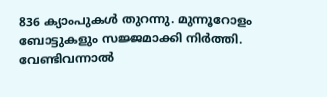836 ക്യാംപുകള്‍ തുറന്നു. മുന്നൂറോളം ബോട്ടുകളും സജ്ജമാക്കി നിര്‍ത്തി. വേണ്ടിവന്നാല്‍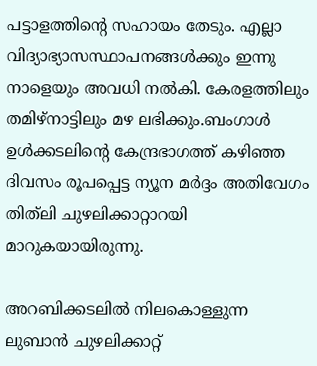പട്ടാളത്തിന്റെ സഹായം തേടും. എല്ലാ വിദ്യാഭ്യാസസ്ഥാപനങ്ങള്‍ക്കും ഇന്നു നാളെയും അവധി നല്‍കി. കേരളത്തിലും തമിഴ‌്നാട്ടിലും മഴ ലഭിക്കും.ബംഗാള്‍ ഉള്‍ക്കടലിന്റെ കേന്ദ്രഭാഗത്ത‌് കഴിഞ്ഞ ദിവസം രൂപപ്പെട്ട ന്യൂന മര്‍ദ്ദം അതിവേഗം തി‌ത‌്‌ലി ചുഴലിക്കാറ്റാറയി മാറുകയായിരുന്നു.

അറബിക്കടലില്‍ നിലകൊള്ളുന്ന ലുബാന്‍ ചുഴലിക്കാറ്റ‌്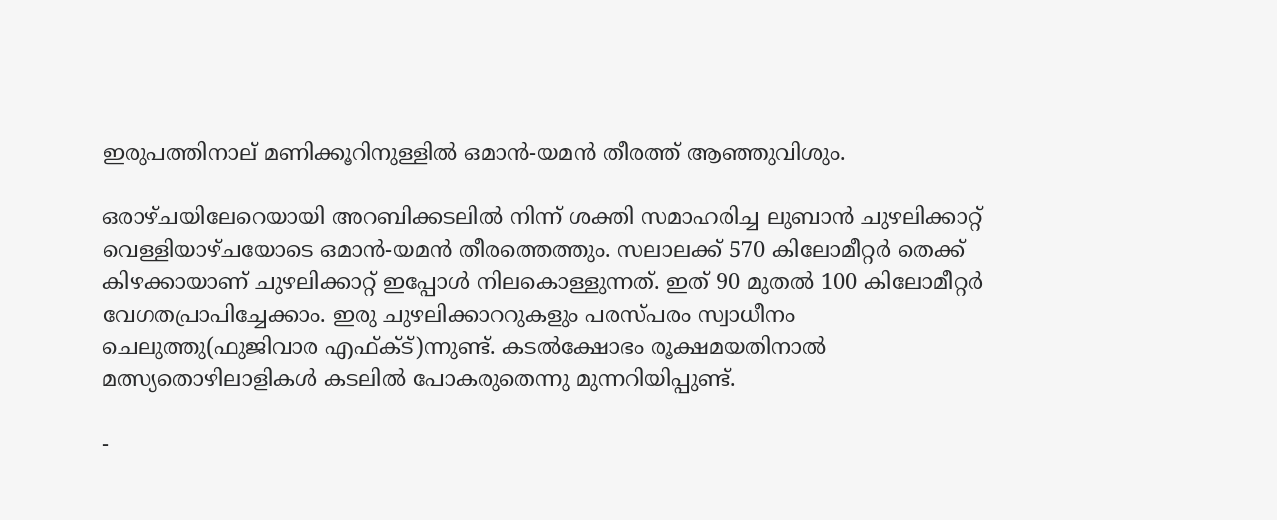ഇരുപത്തിനാല‌് മണിക്കൂറിനുള്ളില്‍ ഒമാന്‍-യമന്‍ തീരത്ത‌് ആഞ്ഞുവിശും.

ഒരാഴ‌്ചയിലേറെയായി അറബിക്കടലില്‍ നിന്ന‌് ശക്തി സമാഹരിച്ച ലുബാന്‍ ചുഴലിക്കാറ്റ‌് വെള്ളിയാഴ‌്ചയോടെ ഒമാന്‍-യമന്‍ തീരത്തെത്തും. സലാലക്ക‌് 570 കിലോമീറ്റര്‍ തെക്ക‌് കിഴക്കായാണ‌് ചുഴലിക്കാറ്റ‌് ഇപ്പോള്‍ നിലകൊള്ളുന്നത‌്. ഇത‌് 90 മുതല്‍ 100 കിലോമീറ്റര്‍ വേഗതപ്രാപിച്ചേക്കാം. ഇരു ചുഴലിക്കാററുകളും പരസ‌്പരം സ്വാധീനം ചെലുത്തു(ഫുജിവാര എഫ്ക്ട‌്)ന്നുണ്ട‌്. കടല്‍ക്ഷോഭം രൂക്ഷമയതിനാല്‍ മത്സ്യതൊഴിലാളികള്‍ കടലില്‍ പോകരുതെന്നു മുന്നറിയിപ്പുണ്ട‌്.

-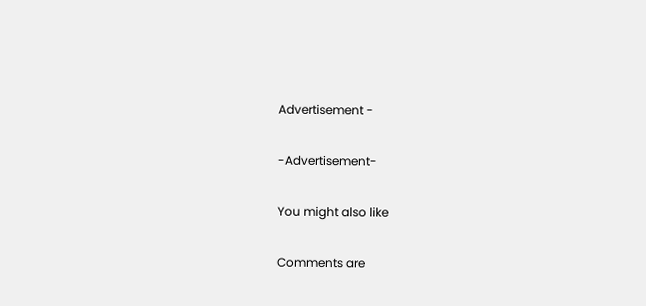Advertisement -

-Advertisement-

You might also like

Comments are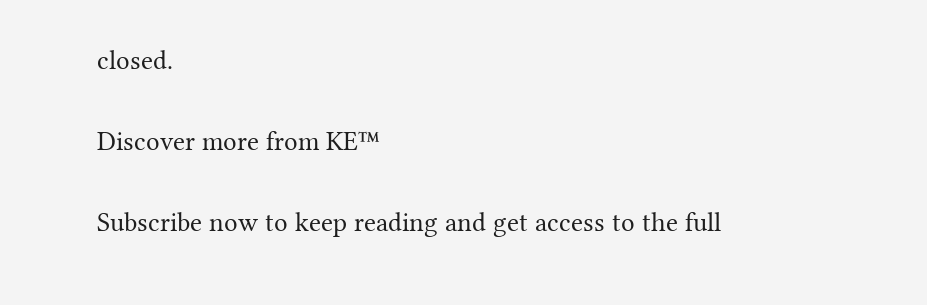closed.

Discover more from KE™

Subscribe now to keep reading and get access to the full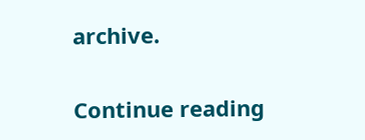archive.

Continue reading